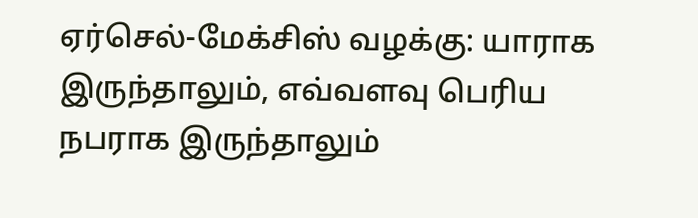ஏர்செல்-மேக்சிஸ் வழக்கு: யாராக இருந்தாலும், எவ்வளவு பெரிய நபராக இருந்தாலும்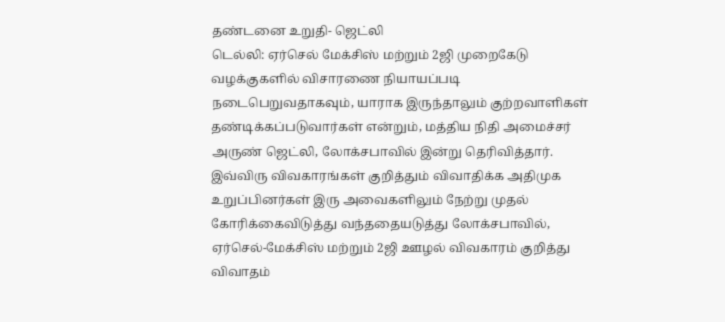தண்டனை உறுதி- ஜெட்லி
டெல்லி: ஏர்செல் மேக்சிஸ் மற்றும் 2ஜி முறைகேடு வழக்குகளில் விசாரணை நியாயப்படி நடைபெறுவதாகவும், யாராக இருந்தாலும் குற்றவாளிகள் தண்டிக்கப்படுவார்கள் என்றும், மத்திய நிதி அமைச்சர் அருண் ஜெட்லி, லோக்சபாவில் இன்று தெரிவித்தார்.
இவ்விரு விவகாரங்கள் குறித்தும் விவாதிக்க அதிமுக உறுப்பினர்கள் இரு அவைகளிலும் நேற்று முதல் கோரிக்கைவிடுத்து வந்ததையடுத்து லோக்சபாவில், ஏர்செல்-மேக்சிஸ் மற்றும் 2ஜி ஊழல் விவகாரம் குறித்து விவாதம்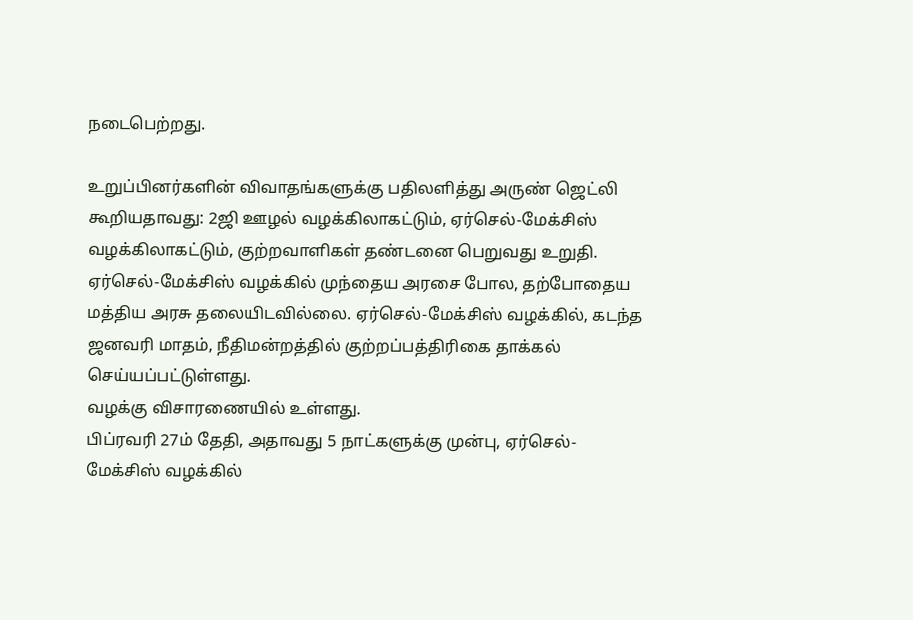நடைபெற்றது.

உறுப்பினர்களின் விவாதங்களுக்கு பதிலளித்து அருண் ஜெட்லி கூறியதாவது: 2ஜி ஊழல் வழக்கிலாகட்டும், ஏர்செல்-மேக்சிஸ் வழக்கிலாகட்டும், குற்றவாளிகள் தண்டனை பெறுவது உறுதி.
ஏர்செல்-மேக்சிஸ் வழக்கில் முந்தைய அரசை போல, தற்போதைய மத்திய அரசு தலையிடவில்லை. ஏர்செல்-மேக்சிஸ் வழக்கில், கடந்த ஜனவரி மாதம், நீதிமன்றத்தில் குற்றப்பத்திரிகை தாக்கல் செய்யப்பட்டுள்ளது.
வழக்கு விசாரணையில் உள்ளது.
பிப்ரவரி 27ம் தேதி, அதாவது 5 நாட்களுக்கு முன்பு, ஏர்செல்-மேக்சிஸ் வழக்கில்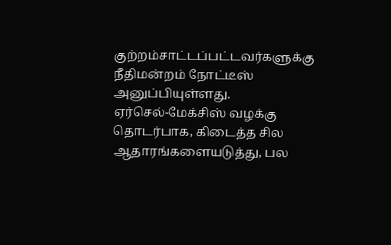குற்றம்சாட்டப்பட்டவர்களுக்கு நீதிமன்றம் நோட்டீஸ் அனுப்பியுள்ளது.
ஏர்செல்-மேக்சிஸ் வழக்கு தொடர்பாக, கிடைத்த சில ஆதாரங்களையடுத்து, பல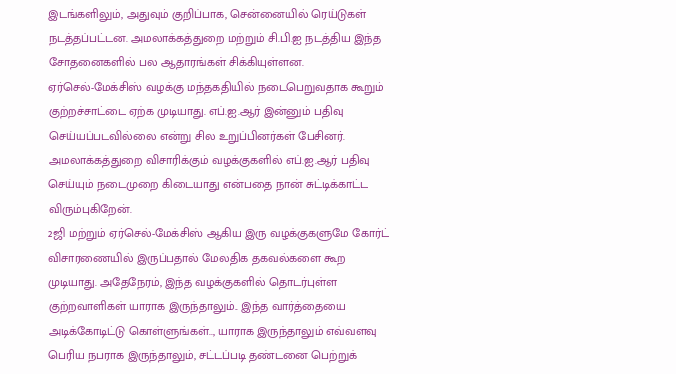இடங்களிலும், அதுவும் குறிப்பாக, சென்னையில் ரெய்டுகள் நடத்தப்பட்டன. அமலாக்கத்துறை மற்றும் சி.பி.ஐ நடத்திய இந்த சோதனைகளில் பல ஆதாரங்கள் சிக்கியுள்ளன.
ஏர்செல்-மேக்சிஸ் வழக்கு மந்தகதியில் நடைபெறுவதாக கூறும் குற்றச்சாட்டை ஏற்க முடியாது. எப்.ஐ.ஆர் இன்னும் பதிவு செய்யப்படவில்லை என்று சில உறுப்பினர்கள் பேசினர். அமலாக்கத்துறை விசாரிக்கும் வழக்குகளில் எப்.ஐ.ஆர் பதிவு செய்யும் நடைமுறை கிடையாது என்பதை நான் சுட்டிக்காட்ட விரும்புகிறேன்.
2ஜி மற்றும் ஏர்செல்-மேக்சிஸ் ஆகிய இரு வழக்குகளுமே கோர்ட் விசாரணையில் இருப்பதால் மேலதிக தகவல்களை கூற முடியாது. அதேநேரம், இந்த வழக்குகளில் தொடர்புள்ள குற்றவாளிகள் யாராக இருந்தாலும்.. இந்த வார்த்தையை அடிக்கோடிட்டு கொள்ளுங்கள்.., யாராக இருந்தாலும் எவ்வளவு பெரிய நபராக இருந்தாலும், சட்டப்படி தண்டனை பெற்றுக்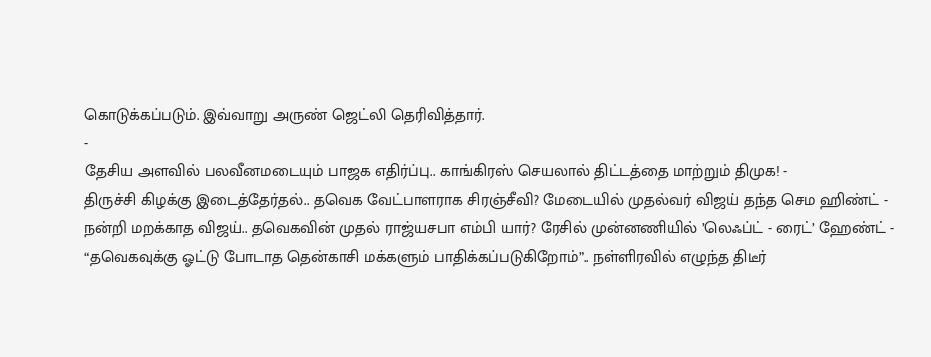கொடுக்கப்படும். இவ்வாறு அருண் ஜெட்லி தெரிவித்தார்.
-
தேசிய அளவில் பலவீனமடையும் பாஜக எதிர்ப்பு.. காங்கிரஸ் செயலால் திட்டத்தை மாற்றும் திமுக! -
திருச்சி கிழக்கு இடைத்தேர்தல்.. தவெக வேட்பாளராக சிரஞ்சீவி? மேடையில் முதல்வர் விஜய் தந்த செம ஹிண்ட் -
நன்றி மறக்காத விஜய்.. தவெகவின் முதல் ராஜ்யசபா எம்பி யார்? ரேசில் முன்னணியில் ’லெஃப்ட் - ரைட்’ ஹேண்ட் -
“தவெகவுக்கு ஓட்டு போடாத தென்காசி மக்களும் பாதிக்கப்படுகிறோம்”.. நள்ளிரவில் எழுந்த திடீர்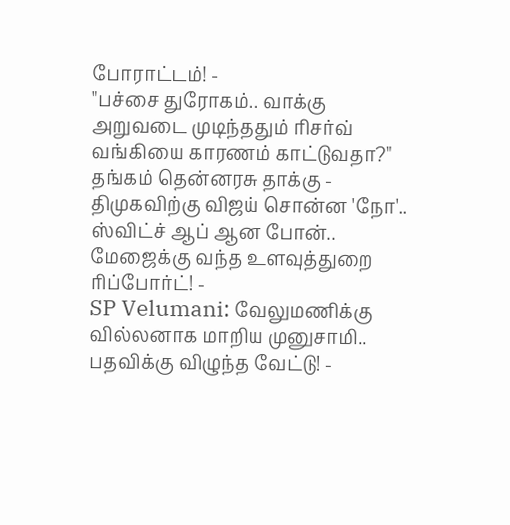போராட்டம்! -
"பச்சை துரோகம்.. வாக்கு அறுவடை முடிந்ததும் ரிசர்வ் வங்கியை காரணம் காட்டுவதா?" தங்கம் தென்னரசு தாக்கு -
திமுகவிற்கு விஜய் சொன்ன 'நோ'.. ஸ்விட்ச் ஆப் ஆன போன்.. மேஜைக்கு வந்த உளவுத்துறை ரிப்போர்ட்! -
SP Velumani: வேலுமணிக்கு வில்லனாக மாறிய முனுசாமி.. பதவிக்கு விழுந்த வேட்டு! -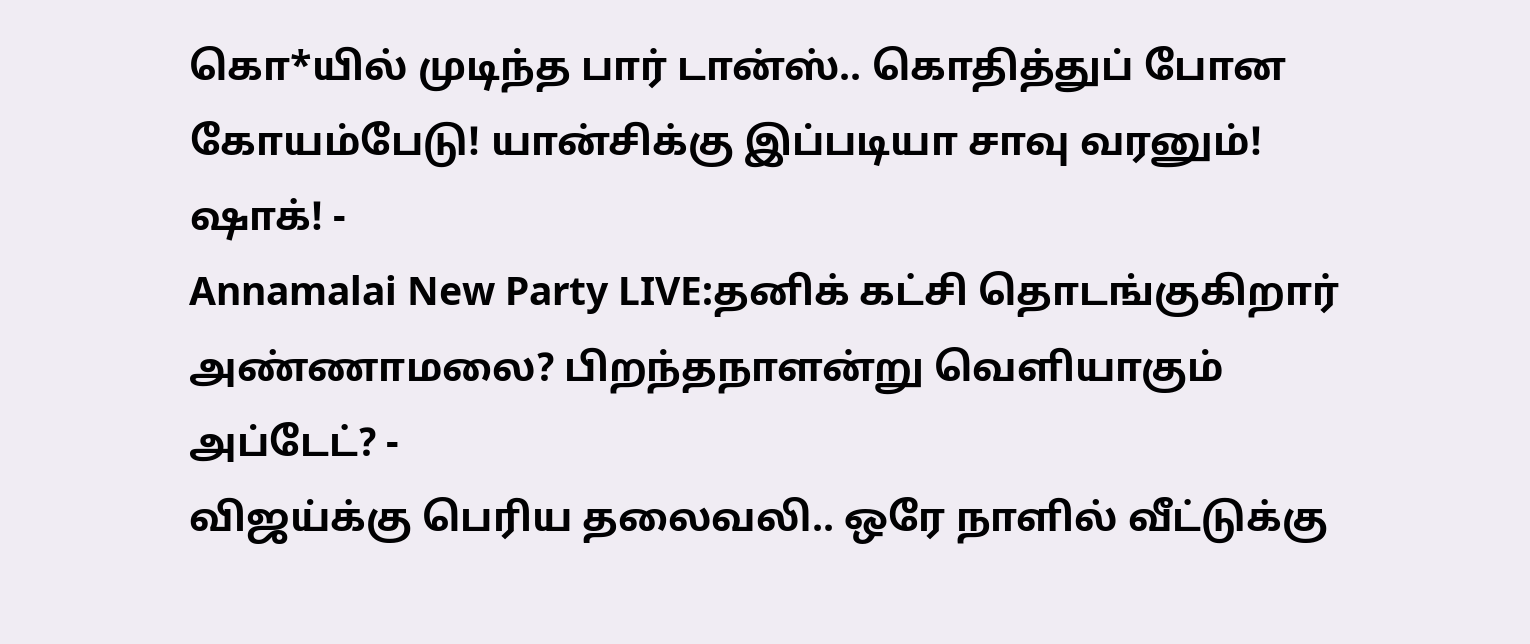கொ*யில் முடிந்த பார் டான்ஸ்.. கொதித்துப் போன கோயம்பேடு! யான்சிக்கு இப்படியா சாவு வரனும்! ஷாக்! -
Annamalai New Party LIVE:தனிக் கட்சி தொடங்குகிறார் அண்ணாமலை? பிறந்தநாளன்று வெளியாகும் அப்டேட்? -
விஜய்க்கு பெரிய தலைவலி.. ஒரே நாளில் வீட்டுக்கு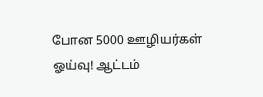போன 5000 ஊழியர்கள் ஓய்வு! ஆட்டம்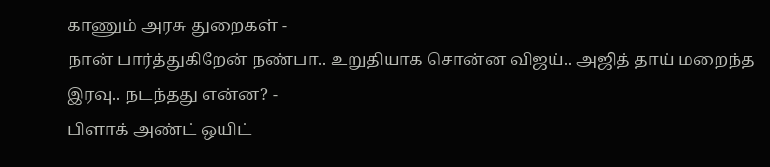காணும் அரசு துறைகள் -
நான் பார்த்துகிறேன் நண்பா.. உறுதியாக சொன்ன விஜய்.. அஜித் தாய் மறைந்த இரவு.. நடந்தது என்ன? -
பிளாக் அண்ட் ஒயிட்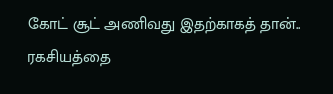கோட் சூட் அணிவது இதற்காகத் தான்.. ரகசியத்தை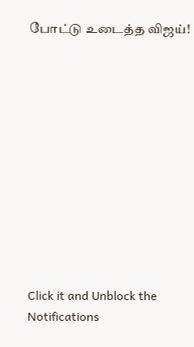போட்டு உடைத்த விஜய்!












Click it and Unblock the Notifications